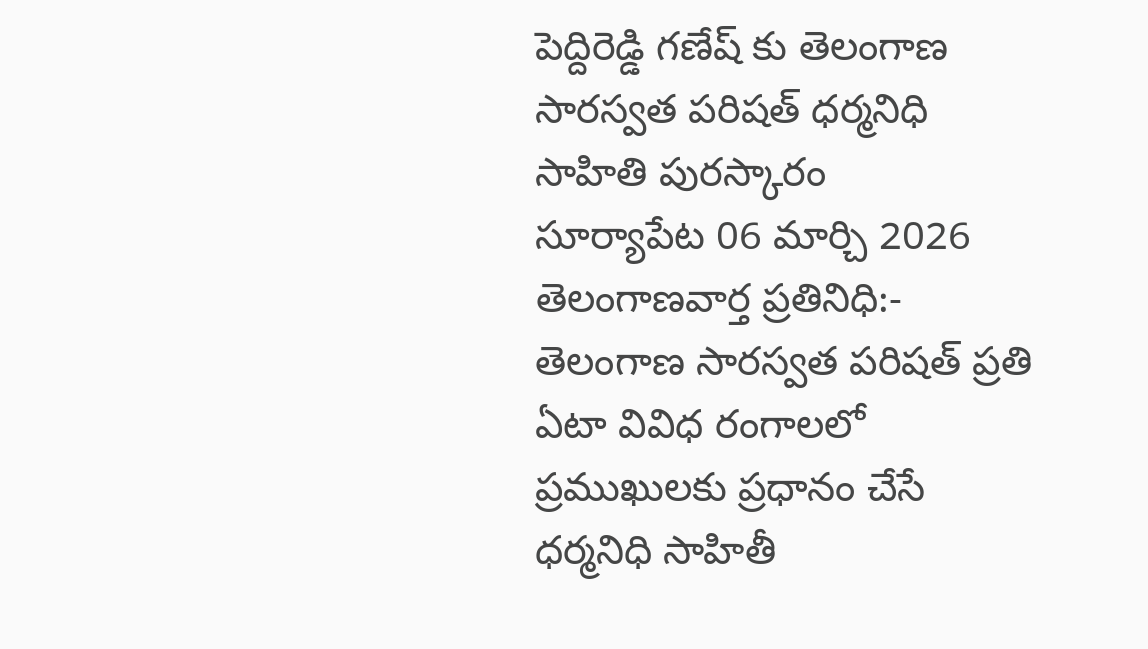పెద్దిరెడ్డి గణేష్ కు తెలంగాణ సారస్వత పరిషత్ ధర్మనిధి సాహితి పురస్కారం
సూర్యాపేట 06 మార్చి 2026 తెలంగాణవార్త ప్రతినిధి:- తెలంగాణ సారస్వత పరిషత్ ప్రతి ఏటా వివిధ రంగాలలో ప్రముఖులకు ప్రధానం చేసే ధర్మనిధి సాహితీ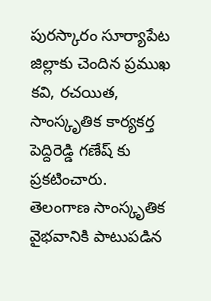పురస్కారం సూర్యాపేట జిల్లాకు చెందిన ప్రముఖ కవి, రచయిత, సాంస్కృతిక కార్యకర్త పెద్దిరెడ్డి గణేష్ కు ప్రకటించారు.
తెలంగాణ సాంస్కృతిక వైభవానికి పాటుపడిన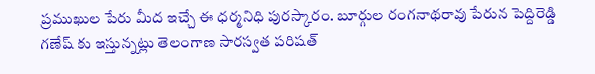ప్రముఖుల పేరు మీద ఇచ్చే ఈ ధర్మనిధి పురస్కారం. బూర్గుల రంగనాథరావు పేరున పెద్దిరెడ్డి గణేష్ కు ఇస్తున్నట్లు తెలంగాణ సారస్వత పరిషత్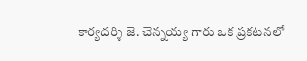కార్యదర్శి జె. చెన్నయ్య గారు ఒక ప్రకటనలో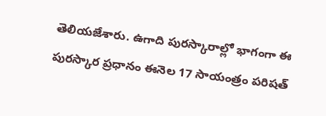తెలియజేశారు. ఉగాది పురస్కారాల్లో భాగంగా ఈ పురస్కార ప్రధానం ఈనెల 17 సాయంత్రం పరిషత్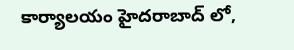కార్యాలయం హైదరాబాద్ లో,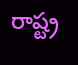రాష్ట్ర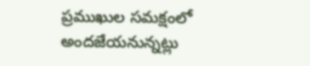ప్రముఖుల సమక్షంలో అందజేయనున్నట్లు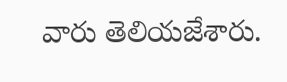వారు తెలియజేశారు.